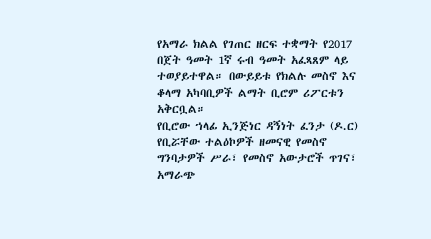የአማራ ክልል የገጠር ዘርፍ ተቋማት የ2017 በጀት ዓመት 1ኛ ሩብ ዓመት አፈጻጸም ላይ ተወያይተዋል። በውይይቱ የክልሉ መስኖ እና ቆላማ አካባቢዎች ልማት ቢሮም ሪፖርቱን አቅርቧል።
የቢሮው ኀላፊ ኢንጅነር ዳኝነት ፈንታ (ዶ.ር) የቢሯቸው ተልዕኮዎች ዘመናዊ የመስኖ ግንባታዎች ሥራ፣ የመስኖ አውታሮች ጥገና፣ አማራጭ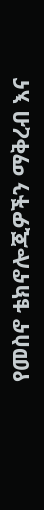የመስኖ ቴክኖሎጂዎችን ማቅረብ እና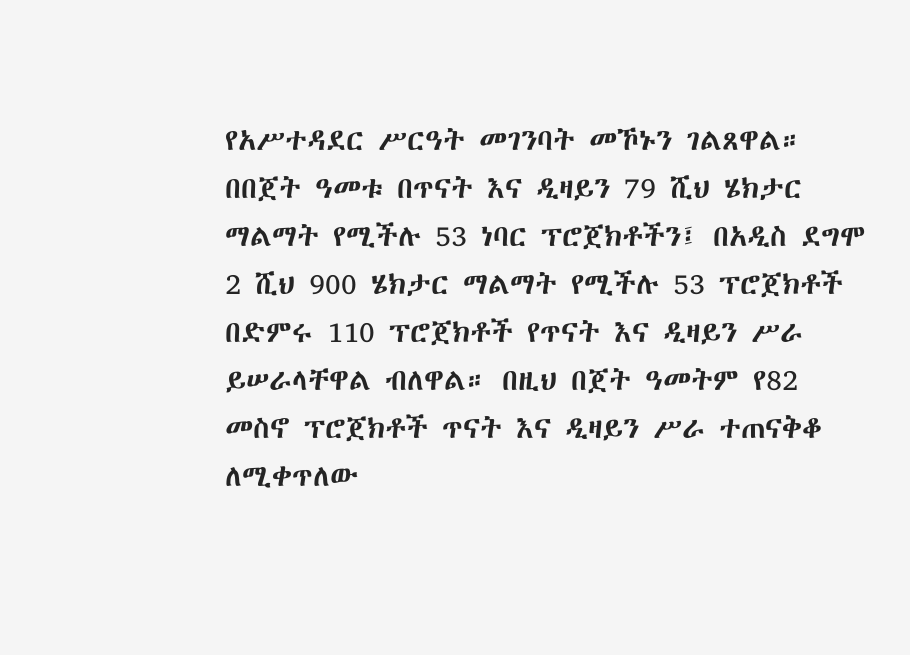የአሥተዳደር ሥርዓት መገንባት መኾኑን ገልጸዋል።
በበጀት ዓመቱ በጥናት እና ዲዛይን 79 ሺህ ሄክታር ማልማት የሚችሉ 53 ነባር ፕሮጀክቶችን፤ በአዲስ ደግሞ 2 ሺህ 900 ሄክታር ማልማት የሚችሉ 53 ፕሮጀክቶች በድምሩ 110 ፕሮጀክቶች የጥናት እና ዲዛይን ሥራ ይሠራላቸዋል ብለዋል። በዚህ በጀት ዓመትም የ82 መስኖ ፕሮጀክቶች ጥናት እና ዲዛይን ሥራ ተጠናቅቆ ለሚቀጥለው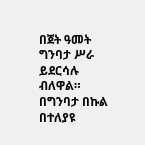በጀት ዓመት ግንባታ ሥራ ይደርሳሉ ብለዋል።
በግንባታ በኩል በተለያዩ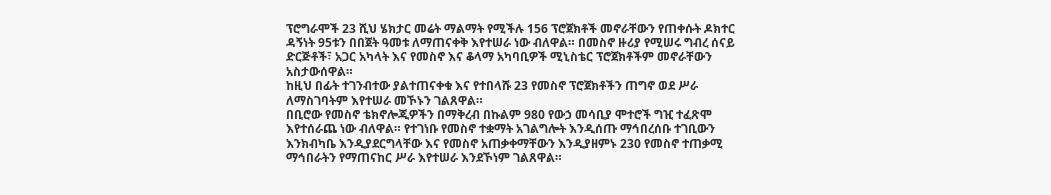ፕሮግራሞች 23 ሺህ ሄክታር መሬት ማልማት የሚችሉ 156 ፕሮጀክቶች መኖራቸውን የጠቀሱት ዶክተር ዳኝነት 95ቱን በበጀት ዓመቱ ለማጠናቀቅ እየተሠራ ነው ብለዋል። በመስኖ ዙሪያ የሚሠሩ ግብረ ሰናይ ድርጅቶች፣ አጋር አካላት እና የመስኖ እና ቆላማ አካባቢዎች ሚኒስቴር ፕሮጀክቶችም መኖራቸውን አስታውሰዋል።
ከዚህ በፊት ተገንብተው ያልተጠናቀቁ እና የተበላሹ 23 የመስኖ ፕሮጀክቶችን ጠግኖ ወደ ሥራ ለማስገባትም እየተሠራ መኾኑን ገልጸዋል።
በቢሮው የመስኖ ቴክኖሎጂዎችን በማቅረብ በኩልም 980 የውኃ መሳቢያ ሞተሮች ግዢ ተፈጽሞ እየተሰራጨ ነው ብለዋል። የተገነቡ የመስኖ ተቋማት አገልግሎት እንዲሰጡ ማኅበረሰቡ ተገቢውን እንክብካቤ እንዲያደርግላቸው እና የመስኖ አጠቃቀማቸውን እንዲያዘምኑ 230 የመስኖ ተጠቃሚ ማኅበራትን የማጠናከር ሥራ እየተሠራ እንደኾነም ገልጸዋል።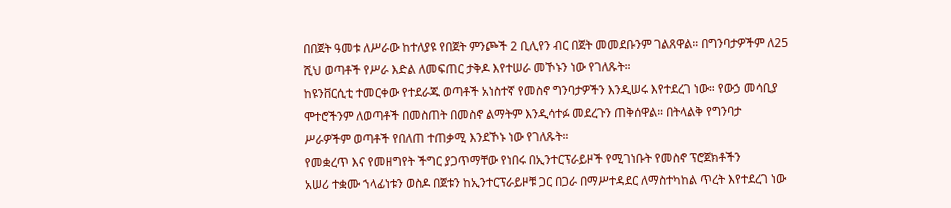በበጀት ዓመቱ ለሥራው ከተለያዩ የበጀት ምንጮች 2 ቢሊየን ብር በጀት መመደቡንም ገልጸዋል። በግንባታዎችም ለ25 ሺህ ወጣቶች የሥራ እድል ለመፍጠር ታቅዶ እየተሠራ መኾኑን ነው የገለጹት።
ከዩንቨርሲቲ ተመርቀው የተደራጁ ወጣቶች አነስተኛ የመስኖ ግንባታዎችን እንዲሠሩ እየተደረገ ነው። የውኃ መሳቢያ ሞተሮችንም ለወጣቶች በመስጠት በመስኖ ልማትም እንዲሳተፉ መደረጉን ጠቅሰዋል። በትላልቅ የግንባታ ሥራዎችም ወጣቶች የበለጠ ተጠቃሚ እንደኾኑ ነው የገለጹት።
የመቋረጥ እና የመዘግየት ችግር ያጋጥማቸው የነበሩ በኢንተርፕራይዞች የሚገነቡት የመስኖ ፕሮጀክቶችን
አሠሪ ተቋሙ ኀላፊነቱን ወስዶ በጀቱን ከኢንተርፕራይዞቹ ጋር በጋራ በማሥተዳደር ለማስተካከል ጥረት እየተደረገ ነው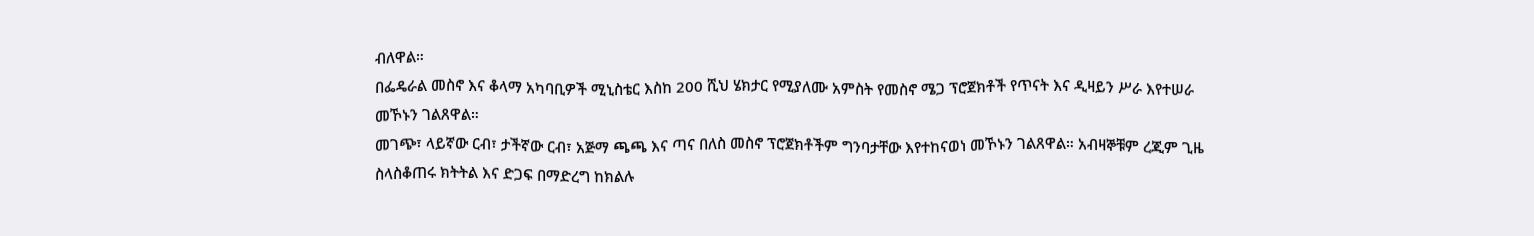ብለዋል።
በፌዴራል መስኖ እና ቆላማ አካባቢዎች ሚኒስቴር እስከ 200 ሺህ ሄክታር የሚያለሙ አምስት የመስኖ ሜጋ ፕሮጀክቶች የጥናት እና ዲዛይን ሥራ እየተሠራ መኾኑን ገልጸዋል።
መገጭ፣ ላይኛው ርብ፣ ታችኛው ርብ፣ አጅማ ጫጫ እና ጣና በለስ መስኖ ፕሮጀክቶችም ግንባታቸው እየተከናወነ መኾኑን ገልጸዋል። አብዛኞቹም ረጂም ጊዜ ስላስቆጠሩ ክትትል እና ድጋፍ በማድረግ ከክልሉ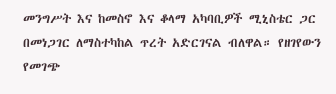መንግሥት እና ከመስኖ እና ቆላማ አካባቢዎች ሚኒስቴር ጋር በመነጋገር ለማስተካከል ጥረት አድርገናል ብለዋል። የዘገየውን የመገጭ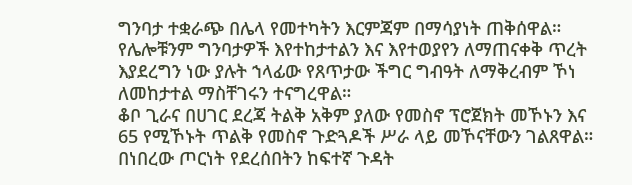ግንባታ ተቋራጭ በሌላ የመተካትን እርምጃም በማሳያነት ጠቅሰዋል።
የሌሎቹንም ግንባታዎች እየተከታተልን እና እየተወያየን ለማጠናቀቅ ጥረት እያደረግን ነው ያሉት ኀላፊው የጸጥታው ችግር ግብዓት ለማቅረብም ኾነ ለመከታተል ማስቸገሩን ተናግረዋል።
ቆቦ ጊራና በሀገር ደረጃ ትልቅ አቅም ያለው የመስኖ ፕሮጀክት መኾኑን እና 65 የሚኾኑት ጥልቅ የመስኖ ጉድጓዶች ሥራ ላይ መኾናቸውን ገልጸዋል። በነበረው ጦርነት የደረሰበትን ከፍተኛ ጉዳት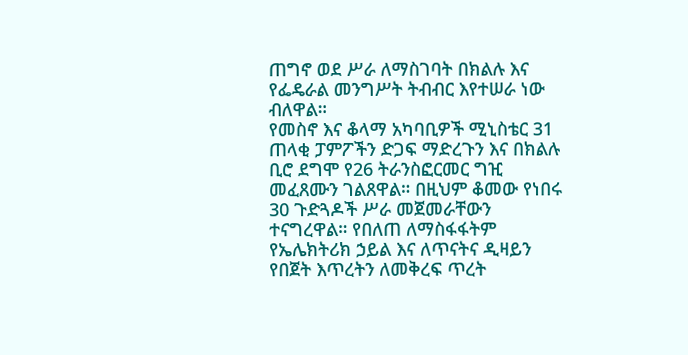ጠግኖ ወደ ሥራ ለማስገባት በክልሉ እና የፌዴራል መንግሥት ትብብር እየተሠራ ነው ብለዋል።
የመስኖ እና ቆላማ አካባቢዎች ሚኒስቴር 31 ጠላቂ ፓምፖችን ድጋፍ ማድረጉን እና በክልሉ ቢሮ ደግሞ የ26 ትራንስፎርመር ግዢ መፈጸሙን ገልጸዋል። በዚህም ቆመው የነበሩ 30 ጉድጓዶች ሥራ መጀመራቸውን ተናግረዋል። የበለጠ ለማስፋፋትም የኤሌክትሪክ ኃይል እና ለጥናትና ዲዛይን የበጀት እጥረትን ለመቅረፍ ጥረት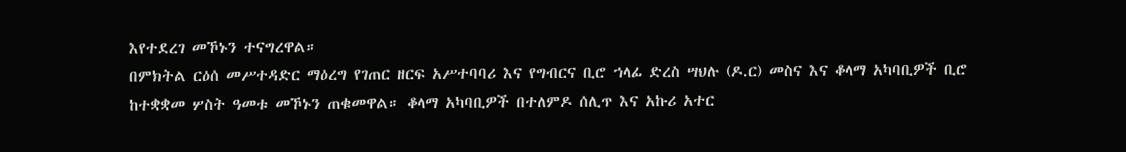እየተደረገ መኾኑን ተናግረዋል።
በምክትል ርዕሰ መሥተዳድር ማዕረግ የገጠር ዘርፍ አሥተባባሪ እና የግብርና ቢሮ ኀላፊ ድረስ ሣህሉ (ዶ.ር) መስና እና ቆላማ አካባቢዎች ቢሮ ከተቋቋመ ሦስት ዓመቱ መኾኑን ጠቁመዋል። ቆላማ አካባቢዎች በተለምዶ ሰሊጥ እና አኩሪ አተር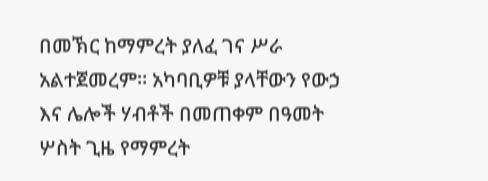በመኽር ከማምረት ያለፈ ገና ሥራ አልተጀመረም። አካባቢዎቹ ያላቸውን የውኃ እና ሌሎች ሃብቶች በመጠቀም በዓመት ሦስት ጊዜ የማምረት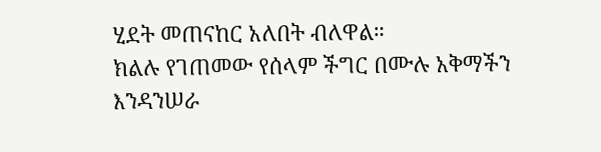ሂደት መጠናከር አለበት ብለዋል።
ክልሉ የገጠመው የሰላም ችግር በሙሉ አቅማችን እንዳንሠራ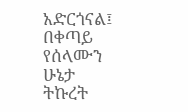አድርጎናል፤ በቀጣይ የሰላሙን ሁኔታ ትኩረት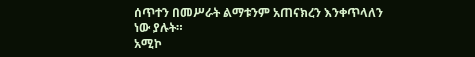ሰጥተን በመሥራት ልማቱንም አጠናክረን እንቀጥላለን ነው ያሉት።
አሚኮ